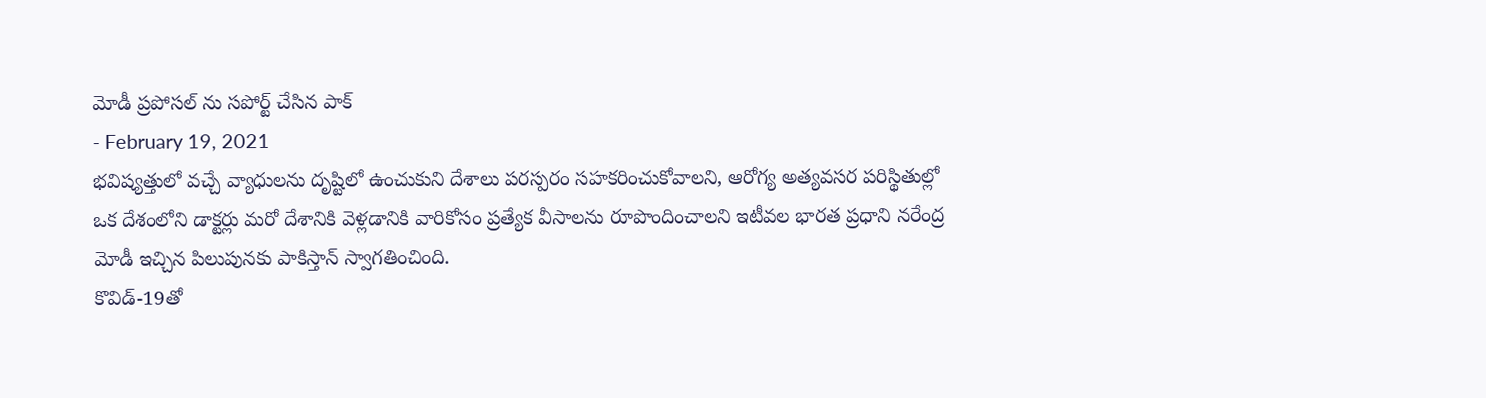మోడీ ప్రపోసల్ ను సపోర్ట్ చేసిన పాక్
- February 19, 2021
భవిష్యత్తులో వచ్చే వ్యాధులను దృష్టిలో ఉంచుకుని దేశాలు పరస్పరం సహకరించుకోవాలని, ఆరోగ్య అత్యవసర పరిస్థితుల్లో ఒక దేశంలోని డాక్టర్లు మరో దేశానికి వెళ్లడానికి వారికోసం ప్రత్యేక వీసాలను రూపొందించాలని ఇటీవల భారత ప్రధాని నరేంద్ర మోడీ ఇచ్చిన పిలుపునకు పాకిస్తాన్ స్వాగతించింది.
కొవిడ్-19తో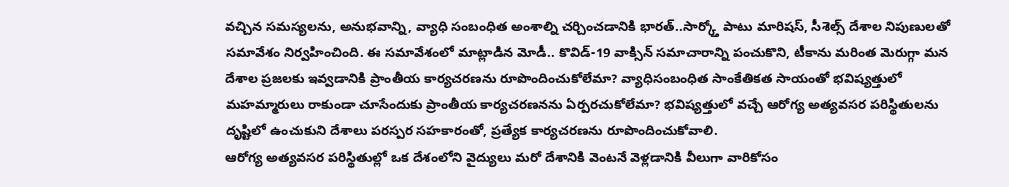వచ్చిన సమస్యలను, అనుభవాన్ని, వ్యాధి సంబంధిత అంశాల్ని చర్చించడానికి భారత్..సార్క్తో పాటు మారిషస్, సీశెల్స్ దేశాల నిపుణులతో సమావేశం నిర్వహించింది. ఈ సమావేశంలో మాట్లాడిన మోడీ.. కొవిడ్-19 వాక్సిన్ సమాచారాన్ని పంచుకొని, టీకాను మరింత మెరుగ్గా మన దేశాల ప్రజలకు ఇవ్వడానికి ప్రాంతీయ కార్యచరణను రూపొందించుకోలేమా? వ్యాధిసంబంధిత సాంకేతికత సాయంతో భవిష్యత్తులో మహమ్మారులు రాకుండా చూసేందుకు ప్రాంతీయ కార్యచరణనను ఏర్పరచుకోలేమా? భవిష్యత్తులో వచ్చే ఆరోగ్య అత్యవసర పరిస్థితులను దృష్టిలో ఉంచుకుని దేశాలు పరస్పర సహకారంతో, ప్రత్యేక కార్యచరణను రూపొందించుకోవాలి.
ఆరోగ్య అత్యవసర పరిస్థితుల్లో ఒక దేశంలోని వైద్యులు మరో దేశానికి వెంటనే వెళ్లడానికి వీలుగా వారికోసం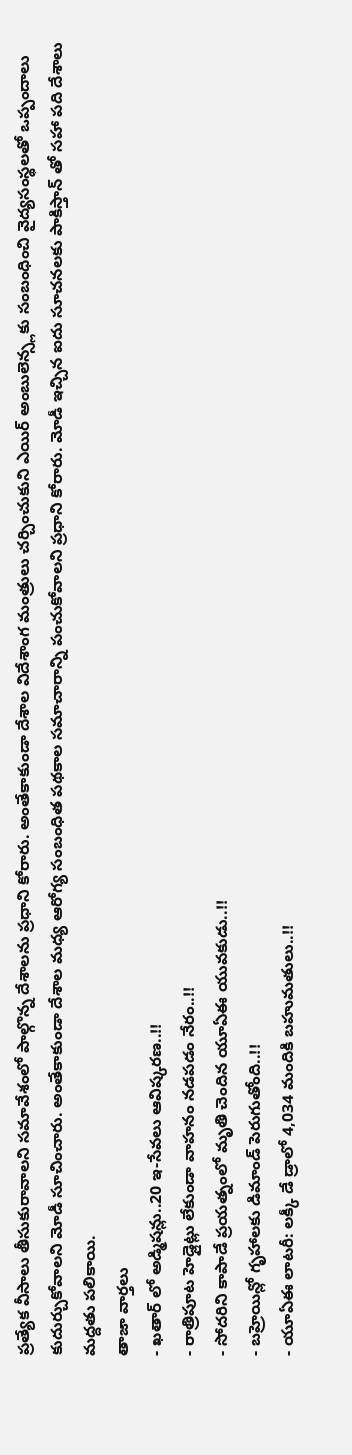ప్రత్యేక వీసాలు తీసుకురావాలని సమావేశంలో పాల్గొన్న దేశాలను ప్రధాని కోరారు. అంతేకాకుండా దేశాల విదేశాంగ మంత్రులు చర్చించుకుని ఎయిర్ అంబులెన్స్లకు సంబంధించి వైద్యసంస్థలతో ఒప్పందాలు కుదుర్చుకోవాలని మోడీ సూచించారు. అంతేకాకుండా దేశాల మధ్య ఆరోగ్య సంబంధిత పథకాల సమాచారాన్ని పంచుకోవాలని ప్రధాని కోరారు. మోడీ ఇచ్చిన ఐదు సూచనలకు పాకిస్తాన్ తో సహా పది దేశాలు మద్దతు పలికాయి.
తాజా వార్తలు
- ఖతార్ లో అడ్మిషన్లు..20 ఇ-సేవలు ఆవిష్కరణ..!!
- రాత్రిపూట హెడ్లైట్లు లేకుండా వాహనం నడపడం నేరం..!!
- సోదరిని కాపాడే ప్రయత్నంలో మృతి చెందిన యూఏఈ యువకుడు..!!
- బహ్రెయిన్లో గృహాలకు డిమాండ్ పెరుగుతోంది..!!
- యూఏఈ లాటరీ: లక్కీ డే డ్రాలో 4,034 మందికి బహుమతులు..!!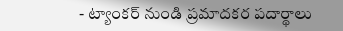- ట్యాంకర్ నుండి ప్రమాదకర పదార్థాలు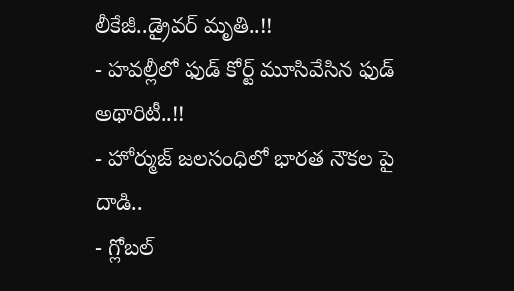లీకేజీ..డ్రైవర్ మృతి..!!
- హవల్లీలో ఫుడ్ కోర్ట్ మూసివేసిన ఫుడ్ అథారిటీ..!!
- హోర్ముజ్ జలసంధిలో భారత నౌకల పై దాడి..
- గ్లోబల్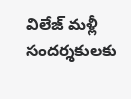విలేజ్ మళ్లీ సందర్శకులకు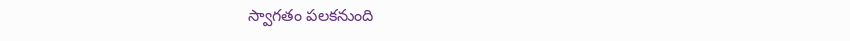స్వాగతం పలకనుంది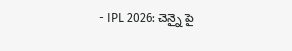- IPL 2026: చెన్నై పై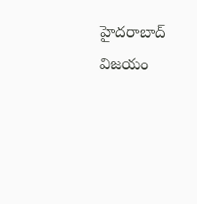హైదరాబాద్ విజయం